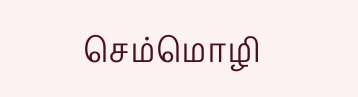செம்மொழி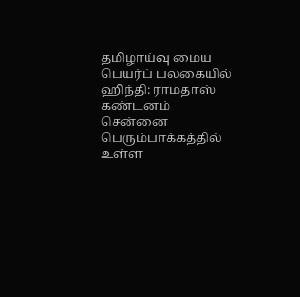தமிழாய்வு மைய பெயர்ப் பலகையில் ஹிந்தி: ராமதாஸ் கண்டனம்
சென்னை பெரும்பாக்கத்தில் உள்ள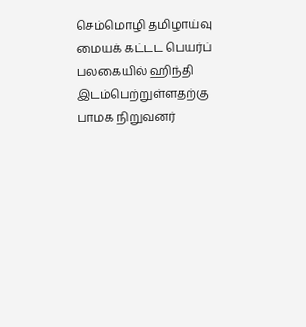செம்மொழி தமிழாய்வு மையக் கட்டட பெயர்ப் பலகையில் ஹிந்தி இடம்பெற்றுள்ளதற்கு பாமக நிறுவனர்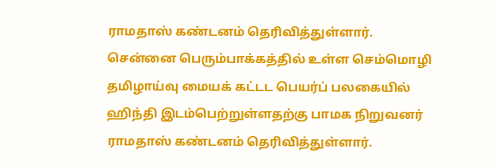ராமதாஸ் கண்டனம் தெரிவித்துள்ளார்.
சென்னை பெரும்பாக்கத்தில் உள்ள செம்மொழி தமிழாய்வு மையக் கட்டட பெயர்ப் பலகையில் ஹிந்தி இடம்பெற்றுள்ளதற்கு பாமக நிறுவனர் ராமதாஸ் கண்டனம் தெரிவித்துள்ளார்.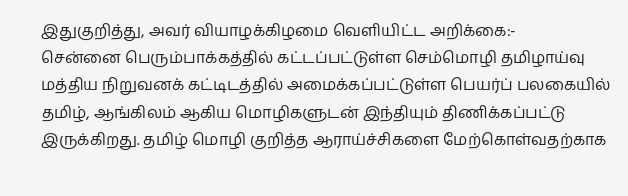இதுகுறித்து, அவர் வியாழக்கிழமை வெளியிட்ட அறிக்கை:-
சென்னை பெரும்பாக்கத்தில் கட்டப்பட்டுள்ள செம்மொழி தமிழாய்வு மத்திய நிறுவனக் கட்டிடத்தில் அமைக்கப்பட்டுள்ள பெயர்ப் பலகையில் தமிழ், ஆங்கிலம் ஆகிய மொழிகளுடன் இந்தியும் திணிக்கப்பட்டு இருக்கிறது. தமிழ் மொழி குறித்த ஆராய்ச்சிகளை மேற்கொள்வதற்காக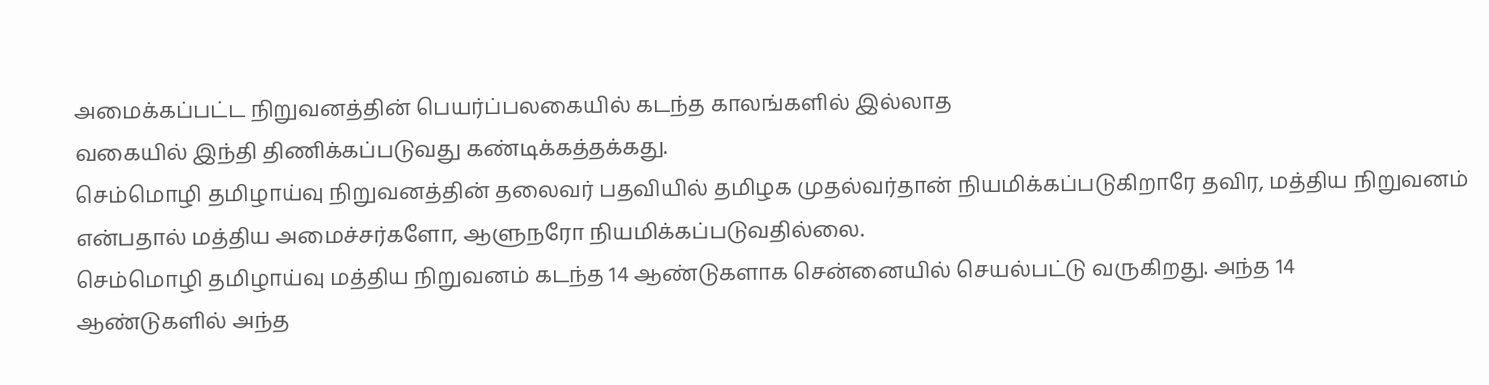அமைக்கப்பட்ட நிறுவனத்தின் பெயர்ப்பலகையில் கடந்த காலங்களில் இல்லாத
வகையில் இந்தி திணிக்கப்படுவது கண்டிக்கத்தக்கது.
செம்மொழி தமிழாய்வு நிறுவனத்தின் தலைவர் பதவியில் தமிழக முதல்வர்தான் நியமிக்கப்படுகிறாரே தவிர, மத்திய நிறுவனம் என்பதால் மத்திய அமைச்சர்களோ, ஆளுநரோ நியமிக்கப்படுவதில்லை.
செம்மொழி தமிழாய்வு மத்திய நிறுவனம் கடந்த 14 ஆண்டுகளாக சென்னையில் செயல்பட்டு வருகிறது. அந்த 14
ஆண்டுகளில் அந்த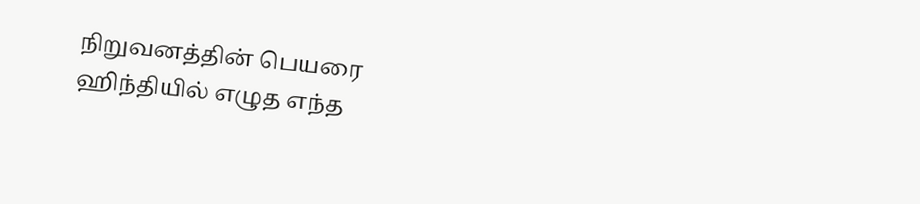நிறுவனத்தின் பெயரை ஹிந்தியில் எழுத எந்த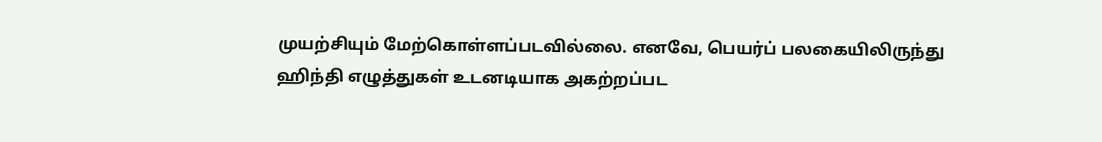முயற்சியும் மேற்கொள்ளப்படவில்லை. எனவே, பெயர்ப் பலகையிலிருந்து ஹிந்தி எழுத்துகள் உடனடியாக அகற்றப்பட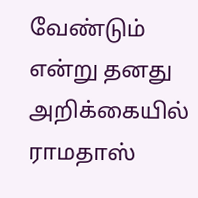வேண்டும் என்று தனது அறிக்கையில் ராமதாஸ்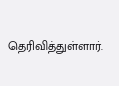தெரிவித்துள்ளார்.